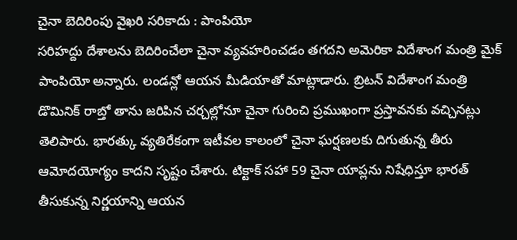చైనా బెదిరింపు వైఖరి సరికాదు : పాంపియో
సరిహద్దు దేశాలను బెదిరించేలా చైనా వ్యవహరించడం తగదని అమెరికా విదేశాంగ మంత్రి మైక్ పాంపియో అన్నారు. లండన్లో ఆయన మీడియాతో మాట్లాడారు. బ్రిటన్ విదేశాంగ మంత్రి డొమినిక్ రాబ్తో తాను జరిపిన చర్చల్లోనూ చైనా గురించి ప్రముఖంగా ప్రస్తావనకు వచ్చినట్లు తెలిపారు. భారత్కు వ్యతిరేకంగా ఇటీవల కాలంలో చైనా ఘర్షణలకు దిగుతున్న తీరు ఆమోదయోగ్యం కాదని సృష్టం చేశారు. టిక్టాక్ సహా 59 చైనా యాప్లను నిషేధిస్తూ భారత్ తీసుకున్న నిర్ణయాన్ని ఆయన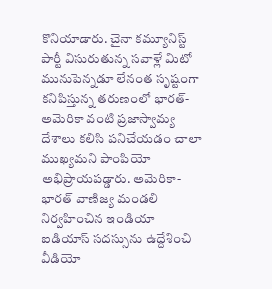కొనియాడారు. చైనా కమ్యూనిస్ట్ పార్టీ విసురుతున్న సవాళ్లే మిటో మునుపెన్నడూ లేనంత సృష్టంగా కనిపిస్తున్న తరుణంలో భారత్- అమెరికా వంటి ప్రజాస్వామ్య దేశాలు కలిసి పనిచేయడం చాలా ముఖ్యమని పాంపియో అభిప్రాయపడ్డారు. అమెరికా- భారత్ వాణిజ్య మండలి నిర్వహించిన ఇండియా ఐడియాస్ సదస్సును ఉద్దేశించి వీడియో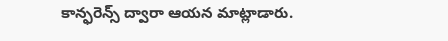కాన్ఫరెన్స్ ద్వారా ఆయన మాట్లాడారు.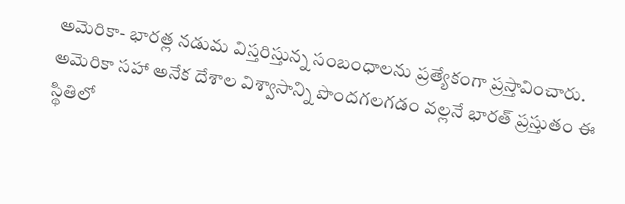అమెరికా- భారత్ల నడుమ విస్తరిస్తున్న సంబంధాలను ప్రత్యేకంగా ప్రస్తావించారు. అమెరికా సహా అనేక దేశాల విశ్వాసాన్ని పొందగలగడం వల్లనే భారత్ ప్రస్తుతం ఈ స్థితిలో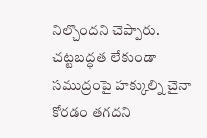నిల్చొందని చెప్పారు. చట్టబద్ధత లేకుండా సముద్రంపై హక్కుల్ని చైనా కోరడం తగదని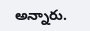అన్నారు.